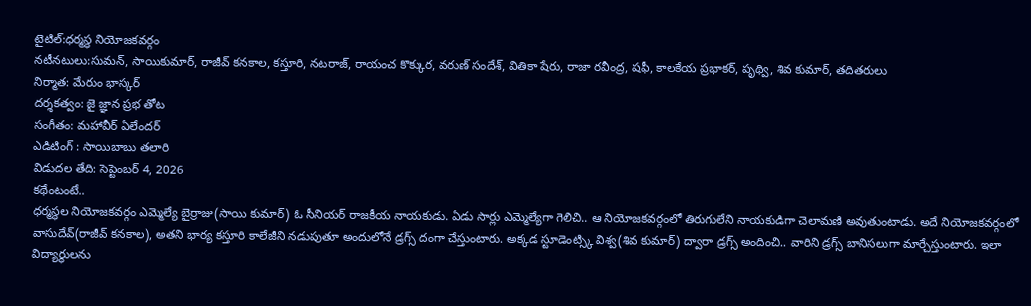టైటిల్:ధర్మస్థ నియోజకవర్గం
నటీనటులు:సుమన్, సాయికుమార్, రాజీవ్ కనకాల, కస్తూరి, నటరాజ్, రాయంచ కొక్కుర, వరుణ్ సందేశ్, వితికా షేరు, రాజా రవీంద్ర, షఫీ, కాలకేయ ప్రభాకర్, పృథ్వి, శివ కుమార్, తదితరులు
నిర్మాత: మేరుం భాస్కర్
దర్శకత్వం: జై జ్ఞాన ప్రభ తోట
సంగీతం: మహావీర్ ఏలేందర్
ఎడిటింగ్ : సాయిబాబు తలారి
విడుదల తేది: సెప్టెంబర్ 4, 2026
కథేంటంటే..
ధర్మస్థల నియోజకవర్గం ఎమ్మెల్యే బైర్రాజు(సాయి కుమార్) ఓ సీనియర్ రాజకీయ నాయకుడు. ఏడు సార్లు ఎమ్మెల్యేగా గెలిచి.. ఆ నియోజకవర్గంలో తిరుగులేని నాయకుడిగా చెలామణి అవుతుంటాడు. అదే నియోజకవర్గంలో వాసుదేవ్(రాజీవ్ కనకాల), అతని భార్య కస్తూరి కాలేజీని నడుపుతూ అందులోనే డ్రగ్స్ దంగా చేస్తుంటారు. అక్కడ స్టూడెంట్స్కి విశ్వ(శివ కుమార్) ద్వారా డ్రగ్స్ అందించి.. వారిని డ్రగ్స్ బానిసలుగా మార్చేస్తుంటారు. ఇలా విద్యార్థులను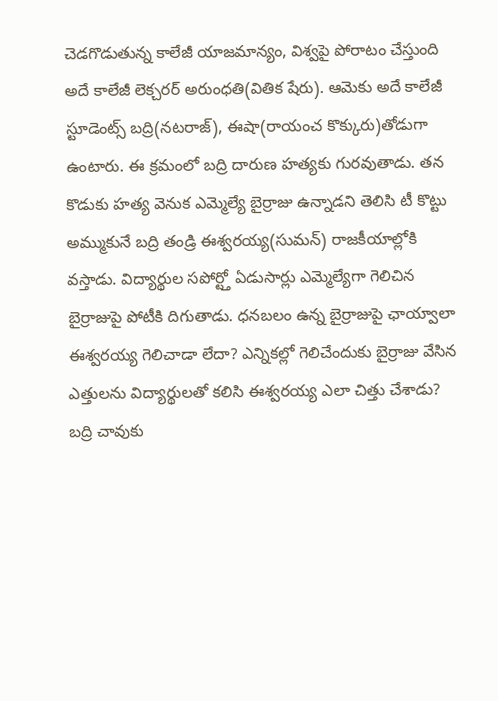చెడగొడుతున్న కాలేజీ యాజమాన్యం, విశ్వపై పోరాటం చేస్తుంది అదే కాలేజీ లెక్చరర్ అరుంధతి(వితిక షేరు). ఆమెకు అదే కాలేజీ స్టూడెంట్స్ బద్రి(నటరాజ్), ఈషా(రాయంచ కొక్కురు)తోడుగా ఉంటారు. ఈ క్రమంలో బద్రి దారుణ హత్యకు గురవుతాడు. తన కొడుకు హత్య వెనుక ఎమ్మెల్యే బైర్రాజు ఉన్నాడని తెలిసి టీ కొట్టు అమ్ముకునే బద్రి తండ్రి ఈశ్వరయ్య(సుమన్) రాజకీయాల్లోకి వస్తాడు. విద్యార్థుల సపోర్ట్తో ఏడుసార్లు ఎమ్మెల్యేగా గెలిచిన బైర్రాజుపై పోటీకి దిగుతాడు. ధనబలం ఉన్న బైర్రాజుపై ఛాయ్వాలా ఈశ్వరయ్య గెలిచాడా లేదా? ఎన్నికల్లో గెలిచేందుకు బైర్రాజు వేసిన ఎత్తులను విద్యార్థులతో కలిసి ఈశ్వరయ్య ఎలా చిత్తు చేశాడు? బద్రి చావుకు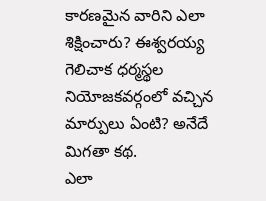కారణమైన వారిని ఎలా శిక్షించారు? ఈశ్వరయ్య గెలిచాక ధర్మస్థల నియోజకవర్గంలో వచ్చిన మార్పులు ఏంటి? అనేదే మిగతా కథ.
ఎలా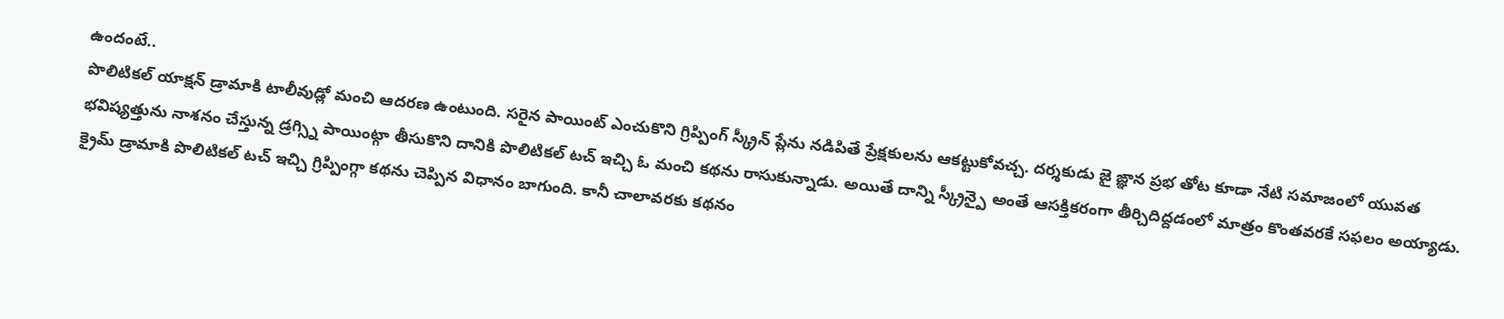ఉందంటే..
పొలిటికల్ యాక్షన్ డ్రామాకి టాలీవుడ్లో మంచి ఆదరణ ఉంటుంది. సరైన పాయింట్ ఎంచుకొని గ్రిప్పింగ్ స్క్రీన్ ప్లేను నడిపితే ప్రేక్షకులను ఆకట్టుకోవచ్చ. దర్శకుడు జై ఙ్ఞాన ప్రభ తోట కూడా నేటి సమాజంలో యువత భవిష్యత్తును నాశనం చేస్తున్న డ్రగ్స్ని పాయింట్గా తీసుకొని దానికి పొలిటికల్ టచ్ ఇచ్చి ఓ మంచి కథను రాసుకున్నాడు. అయితే దాన్ని స్క్రీన్పై అంతే ఆసక్తికరంగా తీర్చిదిద్దడంలో మాత్రం కొంతవరకే సఫలం అయ్యాడు. క్రైమ్ డ్రామాకి పొలిటికల్ టచ్ ఇచ్చి గ్రిప్పింగ్గా కథను చెప్పిన విధానం బాగుంది. కానీ చాలావరకు కథనం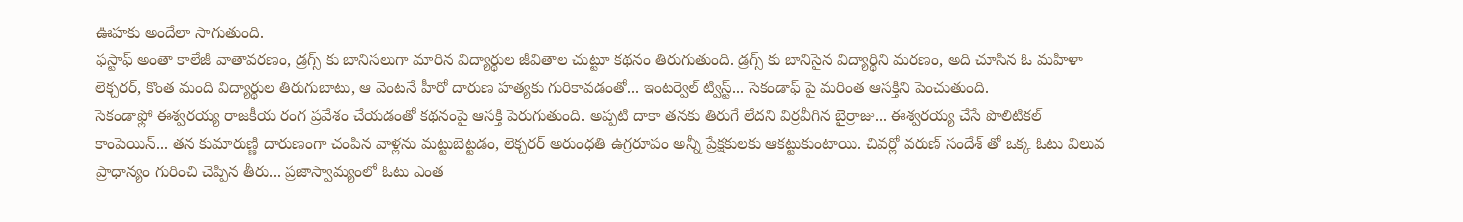ఊహకు అందేలా సాగుతుంది.
ఫస్టాఫ్ అంతా కాలేజీ వాతావరణం, డ్రగ్స్ కు బానిసలుగా మారిన విద్యార్థుల జీవితాల చుట్టూ కథనం తిరుగుతుంది. డ్రగ్స్ కు బానిసైన విద్యార్థిని మరణం, అది చూసిన ఓ మహిళా లెక్చరర్, కొంత మంది విద్యార్థుల తిరుగుబాటు, ఆ వెంటనే హీరో దారుణ హత్యకు గురికావడంతో... ఇంటర్వెల్ ట్విస్ట్... సెకండాఫ్ పై మరింత ఆసక్తిని పెంచుతుంది.
సెకండాఫ్లో ఈశ్వరయ్య రాజకీయ రంగ ప్రవేశం చేయడంతో కథనంపై ఆసక్తి పెరుగుతుంది. అప్పటి దాకా తనకు తిరుగే లేదని విర్రవీగిన బైర్రాజు... ఈశ్వరయ్య చేసే పొలిటికల్ కాంపెయిన్... తన కుమారుణ్ణి దారుణంగా చంపిన వాళ్లను మట్టుబెట్టడం, లెక్చరర్ అరుంధతి ఉగ్రరూపం అన్నీ ప్రేక్షకులకు ఆకట్టుకుంటాయి. చివర్లో వరుణ్ సందేశ్ తో ఒక్క ఓటు విలువ ప్రాధాన్యం గురించి చెప్పిన తీరు... ప్రజాస్వామ్యంలో ఓటు ఎంత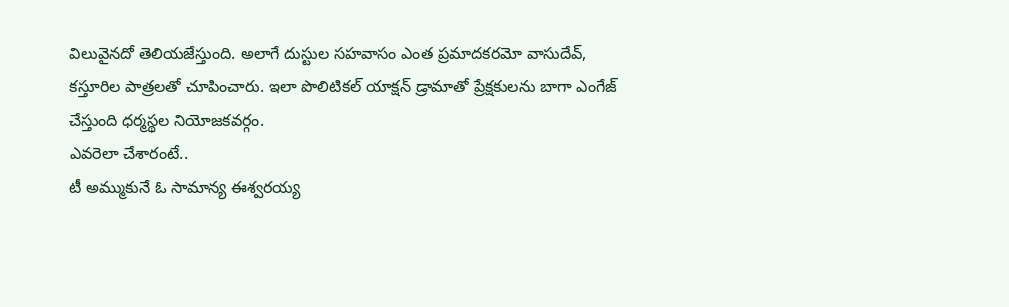విలువైనదో తెలియజేస్తుంది. అలాగే దుస్టుల సహవాసం ఎంత ప్రమాదకరమో వాసుదేవ్, కస్తూరిల పాత్రలతో చూపించారు. ఇలా పొలిటికల్ యాక్షన్ డ్రామాతో ప్రేక్షకులను బాగా ఎంగేజ్ చేస్తుంది ధర్మస్థల నియోజకవర్గం.
ఎవరెలా చేశారంటే..
టీ అమ్ముకునే ఓ సామాన్య ఈశ్వరయ్య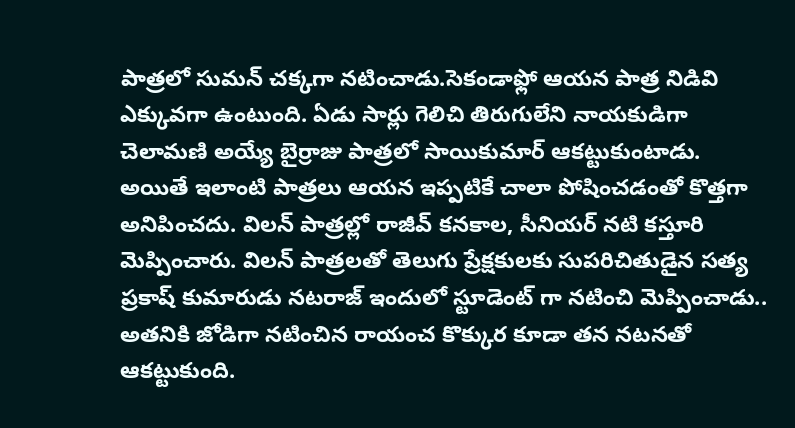పాత్రలో సుమన్ చక్కగా నటించాడు.సెకండాఫ్లో ఆయన పాత్ర నిడివి ఎక్కువగా ఉంటుంది. ఏడు సార్లు గెలిచి తిరుగులేని నాయకుడిగా చెలామణి అయ్యే బైర్రాజు పాత్రలో సాయికుమార్ ఆకట్టుకుంటాడు. అయితే ఇలాంటి పాత్రలు ఆయన ఇప్పటికే చాలా పోషించడంతో కొత్తగా అనిపించదు. విలన్ పాత్రల్లో రాజీవ్ కనకాల, సీనియర్ నటి కస్తూరి మెప్పించారు. విలన్ పాత్రలతో తెలుగు ప్రేక్షకులకు సుపరిచితుడైన సత్య ప్రకాష్ కుమారుడు నటరాజ్ ఇందులో స్టూడెంట్ గా నటించి మెప్పించాడు.. అతనికి జోడిగా నటించిన రాయంచ కొక్కుర కూడా తన నటనతో ఆకట్టుకుంది.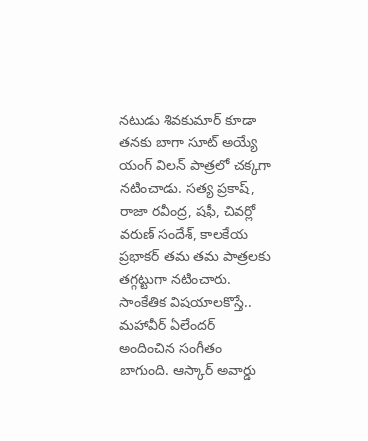నటుడు శివకుమార్ కూడా తనకు బాగా సూట్ అయ్యే యంగ్ విలన్ పాత్రలో చక్కగా నటించాడు. సత్య ప్రకాష్, రాజా రవీంద్ర, షఫీ, చివర్లో వరుణ్ సందేశ్, కాలకేయ ప్రభాకర్ తమ తమ పాత్రలకు తగ్గట్టుగా నటించారు.
సాంకేతిక విషయాలకొస్తే.. మహావీర్ ఏలేందర్ అందించిన సంగీతం బాగుంది. ఆస్కార్ అవార్డు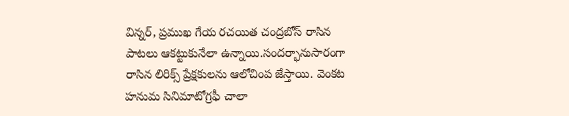విన్నర్, ప్రముఖ గేయ రచయిత చంద్రబోస్ రాసిన పాటలు ఆకట్టుకునేలా ఉన్నాయి.సందర్భానుసారంగా రాసిన లిరిక్స్ ప్రేక్షకులను ఆలోచింప జేస్తాయి. వెంకట హనుమ సినిమాటోగ్రఫీ చాలా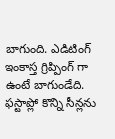బాగుంది. ఎడిటింగ్ ఇంకాస్త గ్రిప్పింగ్ గా ఉంటే బాగుండేది. ఫస్టాప్లో కొన్ని సీన్లను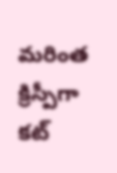మరింత క్రిస్పీగా కట్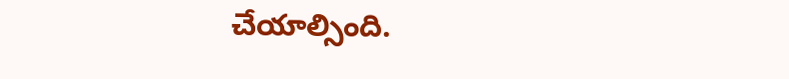చేయాల్సింది.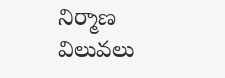నిర్మాణ విలువలు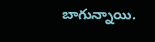బాగున్నాయి.